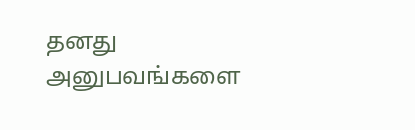தனது அனுபவங்களை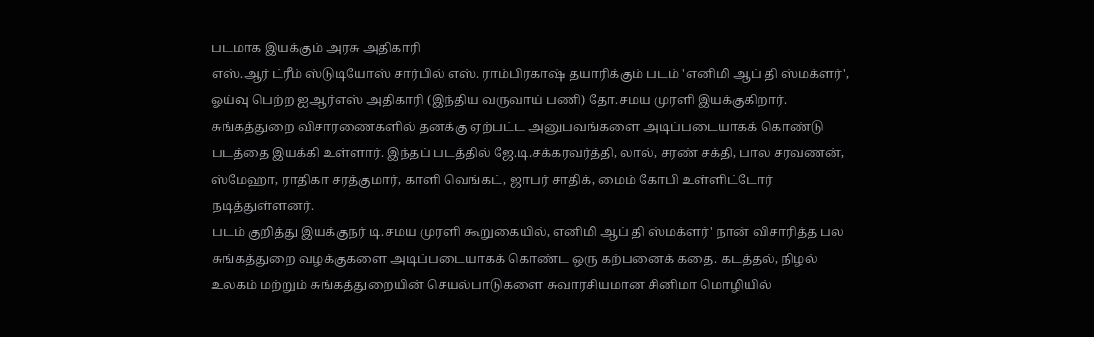படமாக இயக்கும் அரசு அதிகாரி
எஸ்.ஆர் ட்ரீம் ஸ்டுடியோஸ் சார்பில் எஸ். ராம்பிரகாஷ் தயாரிக்கும் படம் 'எனிமி ஆப் தி ஸ்மக்ளர்', ஓய்வு பெற்ற ஐஆர்எஸ் அதிகாரி (இந்திய வருவாய் பணி) தோ.சமய முரளி இயக்குகிறார். சுங்கத்துறை விசாரணைகளில் தனக்கு ஏற்பட்ட அனுபவங்களை அடிப்படையாகக் கொண்டு படத்தை இயக்கி உள்ளார். இந்தப் படத்தில் ஜே.டி.சக்கரவர்த்தி, லால், சரண் சக்தி, பால சரவணன், ஸ்மேஹா, ராதிகா சரத்குமார், காளி வெங்கட், ஜாபர் சாதிக், மைம் கோபி உள்ளிட்டோர் நடித்துள்ளனர்.
படம் குறித்து இயக்குநர் டி.சமய முரளி கூறுகையில், எனிமி ஆப் தி ஸ்மக்ளர்' நான் விசாரித்த பல சுங்கத்துறை வழக்குகளை அடிப்படையாகக் கொண்ட ஒரு கற்பனைக் கதை. கடத்தல், நிழல் உலகம் மற்றும் சுங்கத்துறையின் செயல்பாடுகளை சுவாரசியமான சினிமா மொழியில்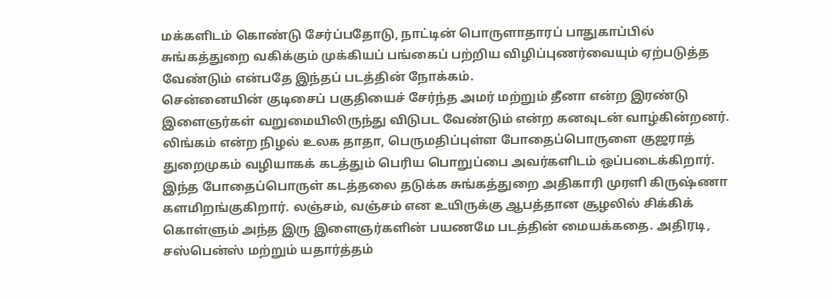மக்களிடம் கொண்டு சேர்ப்பதோடு, நாட்டின் பொருளாதாரப் பாதுகாப்பில் சுங்கத்துறை வகிக்கும் முக்கியப் பங்கைப் பற்றிய விழிப்புணர்வையும் ஏற்படுத்த வேண்டும் என்பதே இந்தப் படத்தின் நோக்கம்.
சென்னையின் குடிசைப் பகுதியைச் சேர்ந்த அமர் மற்றும் தீனா என்ற இரண்டு இளைஞர்கள் வறுமையிலிருந்து விடுபட வேண்டும் என்ற கனவுடன் வாழ்கின்றனர். லிங்கம் என்ற நிழல் உலக தாதா, பெருமதிப்புள்ள போதைப்பொருளை குஜராத் துறைமுகம் வழியாகக் கடத்தும் பெரிய பொறுப்பை அவர்களிடம் ஒப்படைக்கிறார்.
இந்த போதைப்பொருள் கடத்தலை தடுக்க சுங்கத்துறை அதிகாரி முரளி கிருஷ்ணா களமிறங்குகிறார். லஞ்சம், வஞ்சம் என உயிருக்கு ஆபத்தான சூழலில் சிக்கிக் கொள்ளும் அந்த இரு இளைஞர்களின் பயணமே படத்தின் மையக்கதை. அதிரடி, சஸ்பென்ஸ் மற்றும் யதார்த்தம்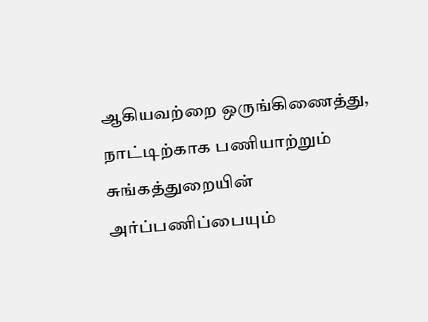ஆகியவற்றை ஒருங்கிணைத்து, நாட்டிற்காக பணியாற்றும் சுங்கத்துறையின் அர்ப்பணிப்பையும்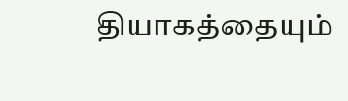தியாகத்தையும்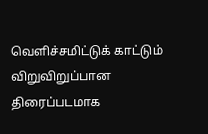வெளிச்சமிட்டுக் காட்டும் விறுவிறுப்பான திரைப்படமாக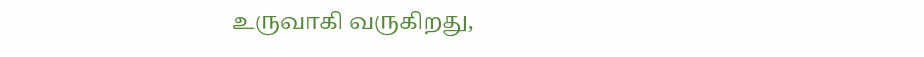உருவாகி வருகிறது,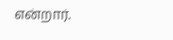என்றார்.